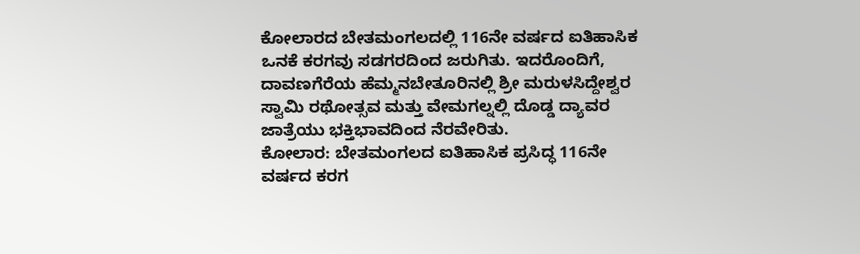ಕೋಲಾರದ ಬೇತಮಂಗಲದಲ್ಲಿ 116ನೇ ವರ್ಷದ ಐತಿಹಾಸಿಕ ಒನಕೆ ಕರಗವು ಸಡಗರದಿಂದ ಜರುಗಿತು. ಇದರೊಂದಿಗೆ, ದಾವಣಗೆರೆಯ ಹೆಮ್ಮನಬೇತೂರಿನಲ್ಲಿ ಶ್ರೀ ಮರುಳಸಿದ್ದೇಶ್ವರ ಸ್ವಾಮಿ ರಥೋತ್ಸವ ಮತ್ತು ವೇಮಗಲ್ನಲ್ಲಿ ದೊಡ್ಡ ದ್ಯಾವರ ಜಾತ್ರೆಯು ಭಕ್ತಿಭಾವದಿಂದ ನೆರವೇರಿತು.
ಕೋಲಾರ: ಬೇತಮಂಗಲದ ಐತಿಹಾಸಿಕ ಪ್ರಸಿದ್ಧ 116ನೇ ವರ್ಷದ ಕರಗ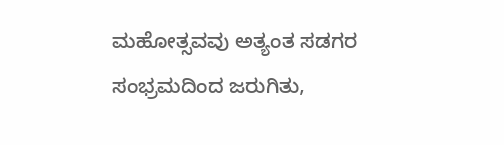ಮಹೋತ್ಸವವು ಅತ್ಯಂತ ಸಡಗರ ಸಂಭ್ರಮದಿಂದ ಜರುಗಿತು,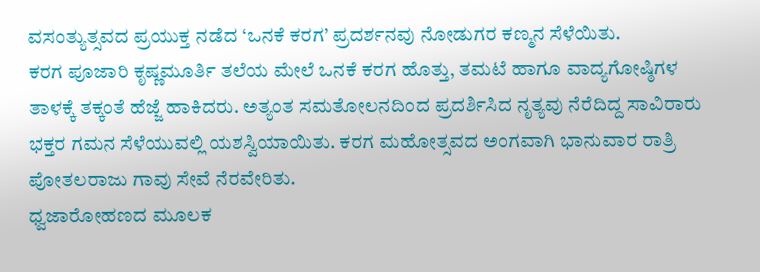ವಸಂತ್ಯುತ್ಸವದ ಪ್ರಯುಕ್ತ ನಡೆದ ‘ಒನಕೆ ಕರಗ’ ಪ್ರದರ್ಶನವು ನೋಡುಗರ ಕಣ್ಮನ ಸೆಳೆಯಿತು.
ಕರಗ ಪೂಜಾರಿ ಕೃಷ್ಣಮೂರ್ತಿ ತಲೆಯ ಮೇಲೆ ಒನಕೆ ಕರಗ ಹೊತ್ತು, ತಮಟೆ ಹಾಗೂ ವಾದ್ಯಗೋಷ್ಠಿಗಳ ತಾಳಕ್ಕೆ ತಕ್ಕಂತೆ ಹೆಜ್ಜೆ ಹಾಕಿದರು. ಅತ್ಯಂತ ಸಮತೋಲನದಿಂದ ಪ್ರದರ್ಶಿಸಿದ ನೃತ್ಯವು ನೆರೆದಿದ್ದ ಸಾವಿರಾರು ಭಕ್ತರ ಗಮನ ಸೆಳೆಯುವಲ್ಲಿ ಯಶಸ್ವಿಯಾಯಿತು. ಕರಗ ಮಹೋತ್ಸವದ ಅಂಗವಾಗಿ ಭಾನುವಾರ ರಾತ್ರಿ ಪೋತಲರಾಜು ಗಾವು ಸೇವೆ ನೆರವೇರಿತು.
ಧ್ವಜಾರೋಹಣದ ಮೂಲಕ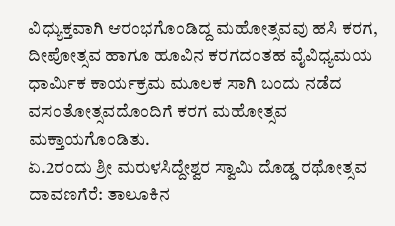ವಿಧ್ಯುಕ್ತವಾಗಿ ಆರಂಭಗೊಂಡಿದ್ದ ಮಹೋತ್ಸವವು ಹಸಿ ಕರಗ, ದೀಪೋತ್ಸವ ಹಾಗೂ ಹೂವಿನ ಕರಗದಂತಹ ವೈವಿಧ್ಯಮಯ ಧಾರ್ಮಿಕ ಕಾರ್ಯಕ್ರಮ ಮೂಲಕ ಸಾಗಿ ಬಂದು ನಡೆದ ವಸಂತೋತ್ಸವದೊಂದಿಗೆ ಕರಗ ಮಹೋತ್ಸವ ಮಕ್ತಾಯಗೊಂಡಿತು.
ಏ.2ರಂದು ಶ್ರೀ ಮರುಳಸಿದ್ದೇಶ್ವರ ಸ್ವಾಮಿ ದೊಡ್ಡ ರಥೋತ್ಸವ
ದಾವಣಗೆರೆ: ತಾಲೂಕಿನ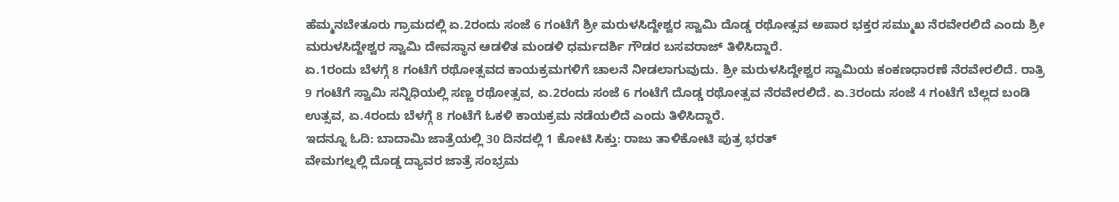ಹೆಮ್ಮನಬೇತೂರು ಗ್ರಾಮದಲ್ಲಿ ಏ.2ರಂದು ಸಂಜೆ 6 ಗಂಟೆಗೆ ಶ್ರೀ ಮರುಳಸಿದ್ದೇಶ್ವರ ಸ್ವಾಮಿ ದೊಡ್ಡ ರಥೋತ್ಸವ ಅಪಾರ ಭಕ್ತರ ಸಮ್ಮುಖ ನೆರವೇರಲಿದೆ ಎಂದು ಶ್ರೀ ಮರುಳಸಿದ್ದೇಶ್ವರ ಸ್ವಾಮಿ ದೇವಸ್ಥಾನ ಆಡಳಿತ ಮಂಡಳಿ ಧರ್ಮದರ್ಶಿ ಗೌಡರ ಬಸವರಾಜ್ ತಿಳಿಸಿದ್ದಾರೆ.
ಏ.1ರಂದು ಬೆಳಗ್ಗೆ 8 ಗಂಟೆಗೆ ರಥೋತ್ಸವದ ಕಾಯಕ್ರಮಗಳಿಗೆ ಚಾಲನೆ ನೀಡಲಾಗುವುದು. ಶ್ರೀ ಮರುಳಸಿದ್ದೇಶ್ವರ ಸ್ವಾಮಿಯ ಕಂಕಣಧಾರಣೆ ನೆರವೇರಲಿದೆ. ರಾತ್ರಿ 9 ಗಂಟೆಗೆ ಸ್ವಾಮಿ ಸನ್ನಿಧಿಯಲ್ಲಿ ಸಣ್ಣ ರಥೋತ್ಸವ, ಏ.2ರಂದು ಸಂಜೆ 6 ಗಂಟೆಗೆ ದೊಡ್ಡ ರಥೋತ್ಸವ ನೆರವೇರಲಿದೆ. ಏ.3ರಂದು ಸಂಜೆ 4 ಗಂಟೆಗೆ ಬೆಲ್ಲದ ಬಂಡಿ ಉತ್ಸವ, ಏ.4ರಂದು ಬೆಳಗ್ಗೆ 8 ಗಂಟೆಗೆ ಓಕಳಿ ಕಾಯಕ್ರಮ ನಡೆಯಲಿದೆ ಎಂದು ತಿಳಿಸಿದ್ದಾರೆ.
ಇದನ್ನೂ ಓದಿ: ಬಾದಾಮಿ ಜಾತ್ರೆಯಲ್ಲಿ 30 ದಿನದಲ್ಲಿ 1 ಕೋಟಿ ಸಿಕ್ತು: ರಾಜು ತಾಳಿಕೋಟಿ ಪುತ್ರ ಭರತ್
ವೇಮಗಲ್ನಲ್ಲಿ ದೊಡ್ಡ ದ್ಯಾವರ ಜಾತ್ರೆ ಸಂಭ್ರಮ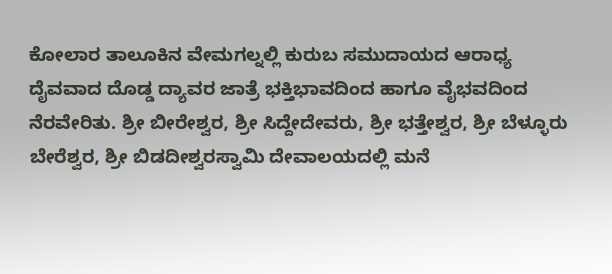ಕೋಲಾರ ತಾಲೂಕಿನ ವೇಮಗಲ್ನಲ್ಲಿ ಕುರುಬ ಸಮುದಾಯದ ಆರಾಧ್ಯ ದೈವವಾದ ದೊಡ್ಡ ದ್ಯಾವರ ಜಾತ್ರೆ ಭಕ್ತಿಭಾವದಿಂದ ಹಾಗೂ ವೈಭವದಿಂದ ನೆರವೇರಿತು. ಶ್ರೀ ಬೀರೇಶ್ವರ, ಶ್ರೀ ಸಿದ್ದೇದೇವರು, ಶ್ರೀ ಭತ್ತೇಶ್ವರ, ಶ್ರೀ ಬೆಳ್ಳೂರು ಬೇರೆಶ್ವರ, ಶ್ರೀ ಬಿಡದೀಶ್ವರಸ್ವಾಮಿ ದೇವಾಲಯದಲ್ಲಿ ಮನೆ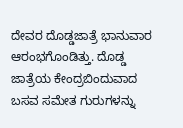ದೇವರ ದೊಡ್ಡಜಾತ್ರೆ ಭಾನುವಾರ ಆರಂಭಗೊಂಡಿತ್ತು. ದೊಡ್ಡ ಜಾತ್ರೆಯ ಕೇಂದ್ರಬಿಂದುವಾದ ಬಸವ ಸಮೇತ ಗುರುಗಳನ್ನು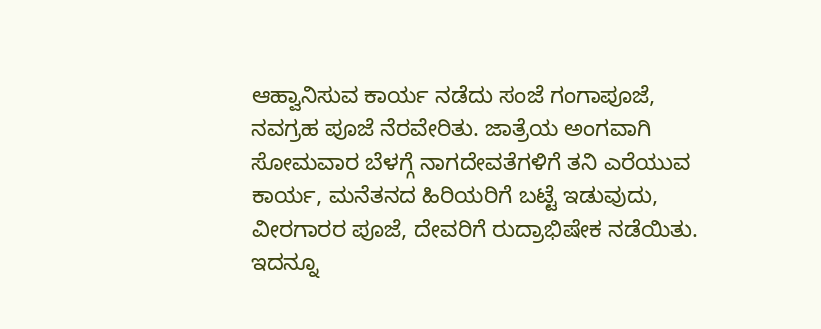ಆಹ್ವಾನಿಸುವ ಕಾರ್ಯ ನಡೆದು ಸಂಜೆ ಗಂಗಾಪೂಜೆ, ನವಗ್ರಹ ಪೂಜೆ ನೆರವೇರಿತು. ಜಾತ್ರೆಯ ಅಂಗವಾಗಿ ಸೋಮವಾರ ಬೆಳಗ್ಗೆ ನಾಗದೇವತೆಗಳಿಗೆ ತನಿ ಎರೆಯುವ ಕಾರ್ಯ, ಮನೆತನದ ಹಿರಿಯರಿಗೆ ಬಟ್ಟೆ ಇಡುವುದು, ವೀರಗಾರರ ಪೂಜೆ, ದೇವರಿಗೆ ರುದ್ರಾಭಿಷೇಕ ನಡೆಯಿತು.
ಇದನ್ನೂ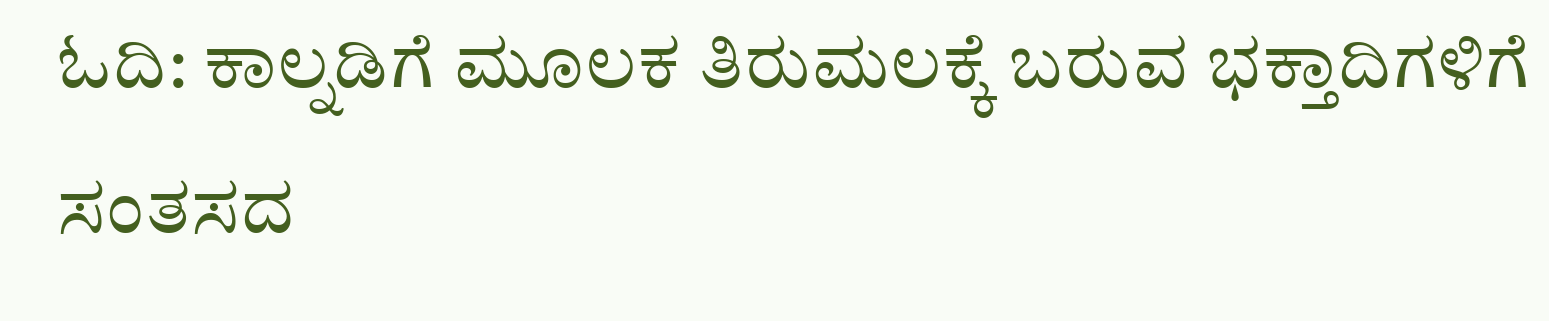ಓದಿ: ಕಾಲ್ನಡಿಗೆ ಮೂಲಕ ತಿರುಮಲಕ್ಕೆ ಬರುವ ಭಕ್ತಾದಿಗಳಿಗೆ ಸಂತಸದ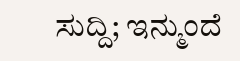ಸುದ್ದಿ; ಇನ್ಮುಂದೆ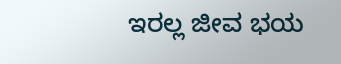ಇರಲ್ಲ ಜೀವ ಭಯ